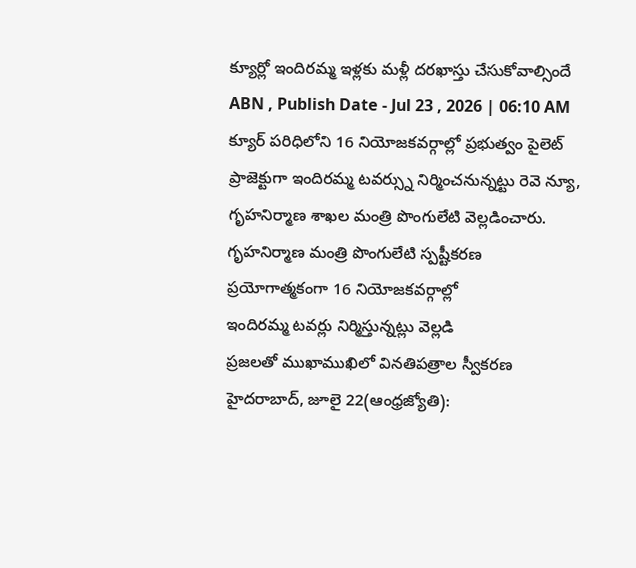క్యూర్లో ఇందిరమ్మ ఇళ్లకు మళ్లీ దరఖాస్తు చేసుకోవాల్సిందే
ABN , Publish Date - Jul 23 , 2026 | 06:10 AM
క్యూర్ పరిధిలోని 16 నియోజకవర్గాల్లో ప్రభుత్వం పైలెట్ ప్రాజెక్టుగా ఇందిరమ్మ టవర్స్ను నిర్మించనున్నట్టు రెవె న్యూ, గృహనిర్మాణ శాఖల మంత్రి పొంగులేటి వెల్లడించారు.
గృహనిర్మాణ మంత్రి పొంగులేటి స్పష్టీకరణ
ప్రయోగాత్మకంగా 16 నియోజకవర్గాల్లో
ఇందిరమ్మ టవర్లు నిర్మిస్తున్నట్లు వెల్లడి
ప్రజలతో ముఖాముఖిలో వినతిపత్రాల స్వీకరణ
హైదరాబాద్, జూలై 22(ఆంధ్రజ్యోతి):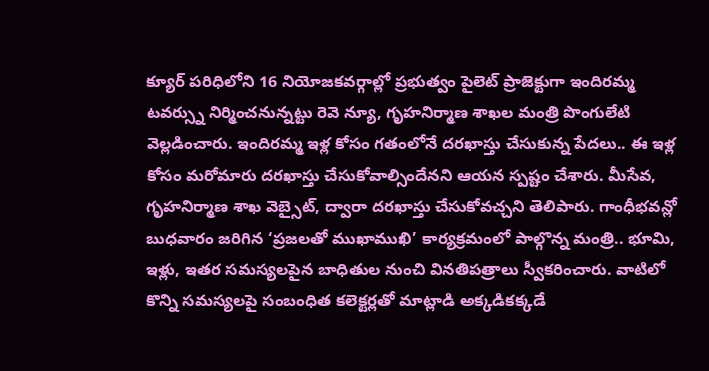క్యూర్ పరిధిలోని 16 నియోజకవర్గాల్లో ప్రభుత్వం పైలెట్ ప్రాజెక్టుగా ఇందిరమ్మ టవర్స్ను నిర్మించనున్నట్టు రెవె న్యూ, గృహనిర్మాణ శాఖల మంత్రి పొంగులేటి వెల్లడించారు. ఇందిరమ్మ ఇళ్ల కోసం గతంలోనే దరఖాస్తు చేసుకున్న పేదలు.. ఈ ఇళ్ల కోసం మరోమారు దరఖాస్తు చేసుకోవాల్సిందేనని ఆయన స్పష్టం చేశారు. మీసేవ, గృహనిర్మాణ శాఖ వెబ్సైట్, ద్వారా దరఖాస్తు చేసుకోవచ్చని తెలిపారు. గాంధీభవన్లో బుధవారం జరిగిన ‘ప్రజలతో ముఖాముఖి’ కార్యక్రమంలో పాల్గొన్న మంత్రి.. భూమి, ఇళ్లు, ఇతర సమస్యలపైన బాధితుల నుంచి వినతిపత్రాలు స్వీకరించారు. వాటిలో కొన్ని సమస్యలపై సంబంధిత కలెక్టర్లతో మాట్లాడి అక్కడికక్కడే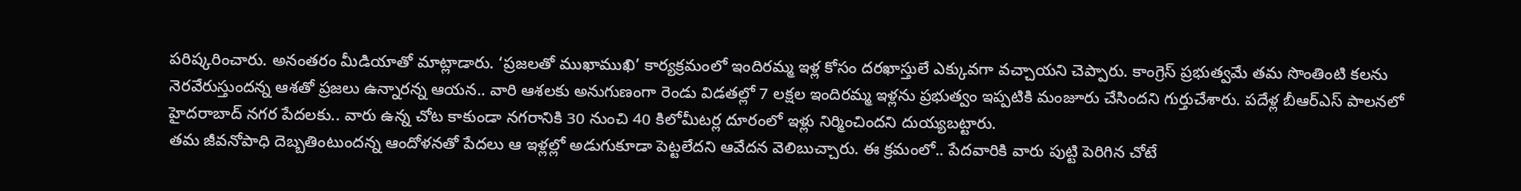పరిష్కరించారు. అనంతరం మీడియాతో మాట్లాడారు. ‘ప్రజలతో ముఖాముఖి’ కార్యక్రమంలో ఇందిరమ్మ ఇళ్ల కోసం దరఖాస్తులే ఎక్కువగా వచ్చాయని చెప్పారు. కాంగ్రెస్ ప్రభుత్వమే తమ సొంతింటి కలను నెరవేరుస్తుందన్న ఆశతో ప్రజలు ఉన్నారన్న ఆయన.. వారి ఆశలకు అనుగుణంగా రెండు విడతల్లో 7 లక్షల ఇందిరమ్మ ఇళ్లను ప్రభుత్వం ఇప్పటికి మంజూరు చేసిందని గుర్తుచేశారు. పదేళ్ల బీఆర్ఎస్ పాలనలో హైదరాబాద్ నగర పేదలకు.. వారు ఉన్న చోట కాకుండా నగరానికి 30 నుంచి 40 కిలోమీటర్ల దూరంలో ఇళ్లు నిర్మించిందని దుయ్యబట్టారు.
తమ జీవనోపాధి దెబ్బతింటుందన్న ఆందోళనతో పేదలు ఆ ఇళ్లల్లో అడుగుకూడా పెట్టలేదని ఆవేదన వెలిబుచ్చారు. ఈ క్రమంలో.. పేదవారికి వారు పుట్టి పెరిగిన చోటే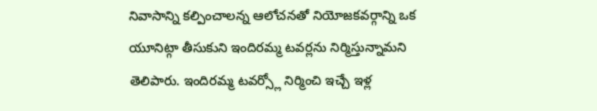నివాసాన్ని కల్పించాలన్న ఆలోచనతో నియోజకవర్గాన్ని ఒక యూనిట్గా తీసుకుని ఇందిరమ్మ టవర్లను నిర్మిస్తున్నామని తెలిపారు. ఇందిరమ్మ టవర్స్లో నిర్మించి ఇచ్చే ఇళ్ల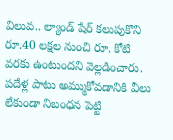విలువ.. ల్యాండ్ షేర్ కలుపుకొని రూ.40 లక్షల నుంచి రూ. కోటి వరకు ఉంటుందని వెల్లడించారు. పదేళ్ల పాటు అమ్ముకోవడానికి వీలు లేకుండా నిబంధన పెట్టి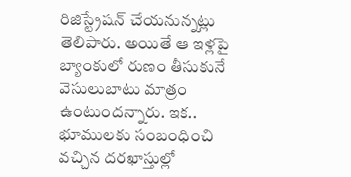రిజిస్ట్రేషన్ చేయనున్నట్లు తెలిపారు. అయితే ఆ ఇళ్లపై బ్యాంకులో రుణం తీసుకునే వెసులుబాటు మాత్రం ఉంటుందన్నారు. ఇక.. భూములకు సంబంధించి వచ్చిన దరఖాస్తుల్లో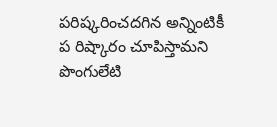పరిష్కరించదగిన అన్నింటికీ ప రిష్కారం చూపిస్తామని పొంగులేటి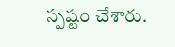స్పష్టం చేశారు.